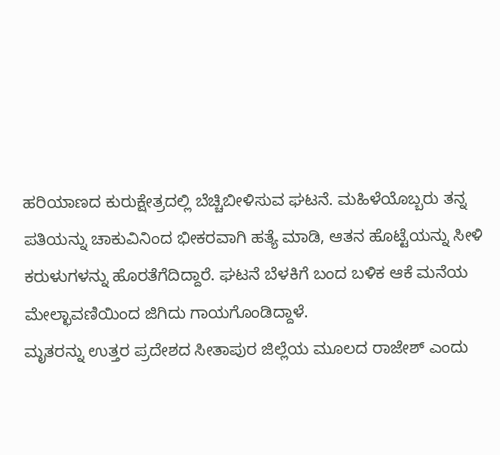ಹರಿಯಾಣದ ಕುರುಕ್ಷೇತ್ರದಲ್ಲಿ ಬೆಚ್ಚಿಬೀಳಿಸುವ ಘಟನೆ. ಮಹಿಳೆಯೊಬ್ಬರು ತನ್ನ ಪತಿಯನ್ನು ಚಾಕುವಿನಿಂದ ಭೀಕರವಾಗಿ ಹತ್ಯೆ ಮಾಡಿ, ಆತನ ಹೊಟ್ಟೆಯನ್ನು ಸೀಳಿ ಕರುಳುಗಳನ್ನು ಹೊರತೆಗೆದಿದ್ದಾರೆ. ಘಟನೆ ಬೆಳಕಿಗೆ ಬಂದ ಬಳಿಕ ಆಕೆ ಮನೆಯ ಮೇಲ್ಛಾವಣಿಯಿಂದ ಜಿಗಿದು ಗಾಯಗೊಂಡಿದ್ದಾಳೆ.
ಮೃತರನ್ನು ಉತ್ತರ ಪ್ರದೇಶದ ಸೀತಾಪುರ ಜಿಲ್ಲೆಯ ಮೂಲದ ರಾಜೇಶ್ ಎಂದು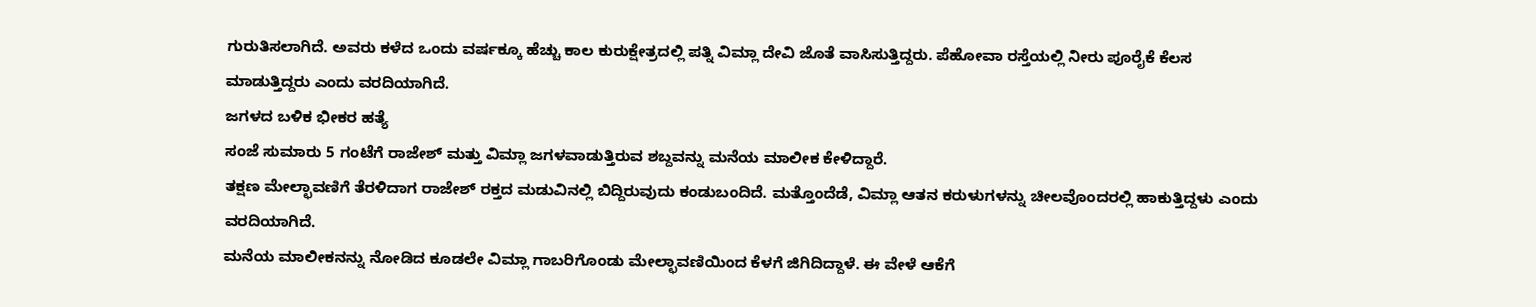ಗುರುತಿಸಲಾಗಿದೆ. ಅವರು ಕಳೆದ ಒಂದು ವರ್ಷಕ್ಕೂ ಹೆಚ್ಚು ಕಾಲ ಕುರುಕ್ಷೇತ್ರದಲ್ಲಿ ಪತ್ನಿ ವಿಮ್ಲಾ ದೇವಿ ಜೊತೆ ವಾಸಿಸುತ್ತಿದ್ದರು. ಪೆಹೋವಾ ರಸ್ತೆಯಲ್ಲಿ ನೀರು ಪೂರೈಕೆ ಕೆಲಸ ಮಾಡುತ್ತಿದ್ದರು ಎಂದು ವರದಿಯಾಗಿದೆ.
ಜಗಳದ ಬಳಿಕ ಭೀಕರ ಹತ್ಯೆ
ಸಂಜೆ ಸುಮಾರು 5 ಗಂಟೆಗೆ ರಾಜೇಶ್ ಮತ್ತು ವಿಮ್ಲಾ ಜಗಳವಾಡುತ್ತಿರುವ ಶಬ್ದವನ್ನು ಮನೆಯ ಮಾಲೀಕ ಕೇಳಿದ್ದಾರೆ.
ತಕ್ಷಣ ಮೇಲ್ಛಾವಣಿಗೆ ತೆರಳಿದಾಗ ರಾಜೇಶ್ ರಕ್ತದ ಮಡುವಿನಲ್ಲಿ ಬಿದ್ದಿರುವುದು ಕಂಡುಬಂದಿದೆ. ಮತ್ತೊಂದೆಡೆ, ವಿಮ್ಲಾ ಆತನ ಕರುಳುಗಳನ್ನು ಚೀಲವೊಂದರಲ್ಲಿ ಹಾಕುತ್ತಿದ್ದಳು ಎಂದು ವರದಿಯಾಗಿದೆ.
ಮನೆಯ ಮಾಲೀಕನನ್ನು ನೋಡಿದ ಕೂಡಲೇ ವಿಮ್ಲಾ ಗಾಬರಿಗೊಂಡು ಮೇಲ್ಛಾವಣಿಯಿಂದ ಕೆಳಗೆ ಜಿಗಿದಿದ್ದಾಳೆ. ಈ ವೇಳೆ ಆಕೆಗೆ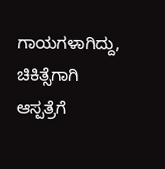ಗಾಯಗಳಾಗಿದ್ದು, ಚಿಕಿತ್ಸೆಗಾಗಿ ಆಸ್ಪತ್ರೆಗೆ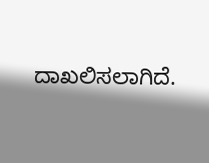ದಾಖಲಿಸಲಾಗಿದೆ.